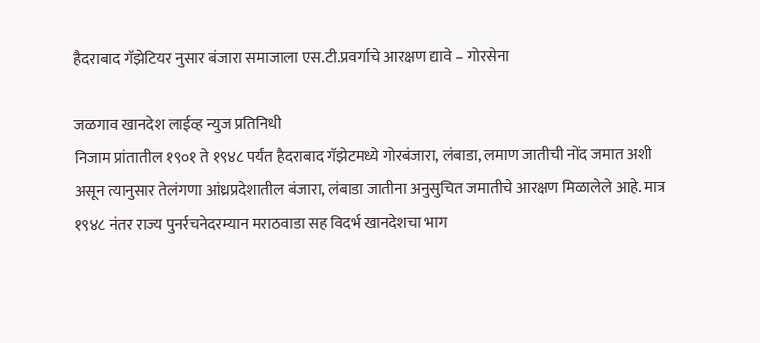हैदराबाद गॅझेटियर नुसार बंजारा समाजाला एस.टी.प्रवर्गाचे आरक्षण द्यावे – गोरसेना

जळगाव खानदेश लाईव्ह न्युज प्रतिनिधी
निजाम प्रांतातील १९०१ ते १९४८ पर्यंत हैदराबाद गॅझेटमध्ये गोरबंजारा, लंबाडा, लमाण जातीची नोंद जमात अशी असून त्यानुसार तेलंगणा आंध्रप्रदेशातील बंजारा, लंबाडा जातीना अनुसुचित जमातीचे आरक्षण मिळालेले आहे. मात्र १९४८ नंतर राज्य पुनर्रचनेदरम्यान मराठवाडा सह विदर्भ खानदेशचा भाग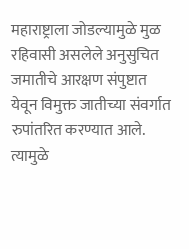महाराष्ट्राला जोडल्यामुळे मुळ रहिवासी असलेले अनुसुचित जमातीचे आरक्षण संपुष्टात येवून विमुक्त जातीच्या संवर्गात रुपांतरित करण्यात आले. त्यामुळे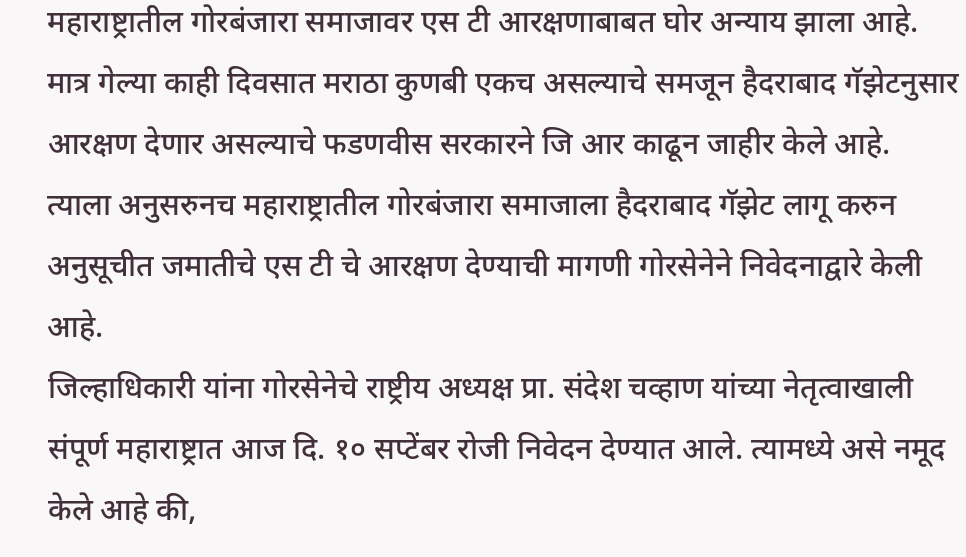महाराष्ट्रातील गोरबंजारा समाजावर एस टी आरक्षणाबाबत घोर अन्याय झाला आहे. मात्र गेल्या काही दिवसात मराठा कुणबी एकच असल्याचे समजून हैदराबाद गॅझेटनुसार आरक्षण देणार असल्याचे फडणवीस सरकारने जि आर काढून जाहीर केले आहे. त्याला अनुसरुनच महाराष्ट्रातील गोरबंजारा समाजाला हैदराबाद गॅझेट लागू करुन अनुसूचीत जमातीचे एस टी चे आरक्षण देण्याची मागणी गोरसेनेने निवेदनाद्वारे केली आहे.
जिल्हाधिकारी यांना गोरसेनेचे राष्ट्रीय अध्यक्ष प्रा. संदेश चव्हाण यांच्या नेतृत्वाखाली संपूर्ण महाराष्ट्रात आज दि. १० सप्टेंबर रोजी निवेदन देण्यात आले. त्यामध्ये असे नमूद केले आहे की,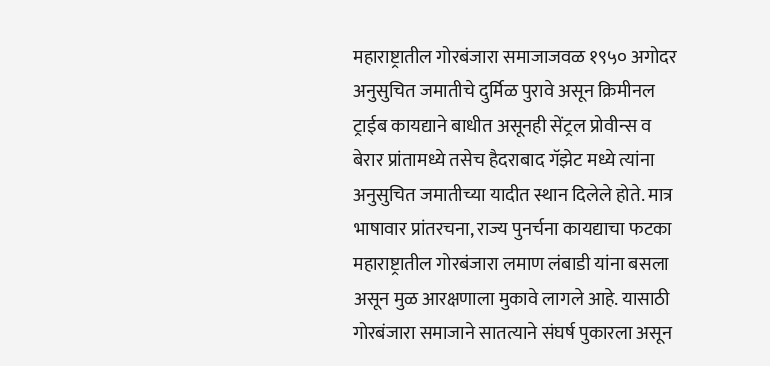महाराष्ट्रातील गोरबंजारा समाजाजवळ १९५० अगोदर अनुसुचित जमातीचे दुर्मिळ पुरावे असून क्रिमीनल ट्राईब कायद्याने बाधीत असूनही सेंट्रल प्रोवीन्स व बेरार प्रांतामध्ये तसेच हैदराबाद गॅझेट मध्ये त्यांना अनुसुचित जमातीच्या यादीत स्थान दिलेले होते. मात्र भाषावार प्रांतरचना, राज्य पुनर्चना कायद्याचा फटका महाराष्ट्रातील गोरबंजारा लमाण लंबाडी यांना बसला असून मुळ आरक्षणाला मुकावे लागले आहे. यासाठी गोरबंजारा समाजाने सातत्याने संघर्ष पुकारला असून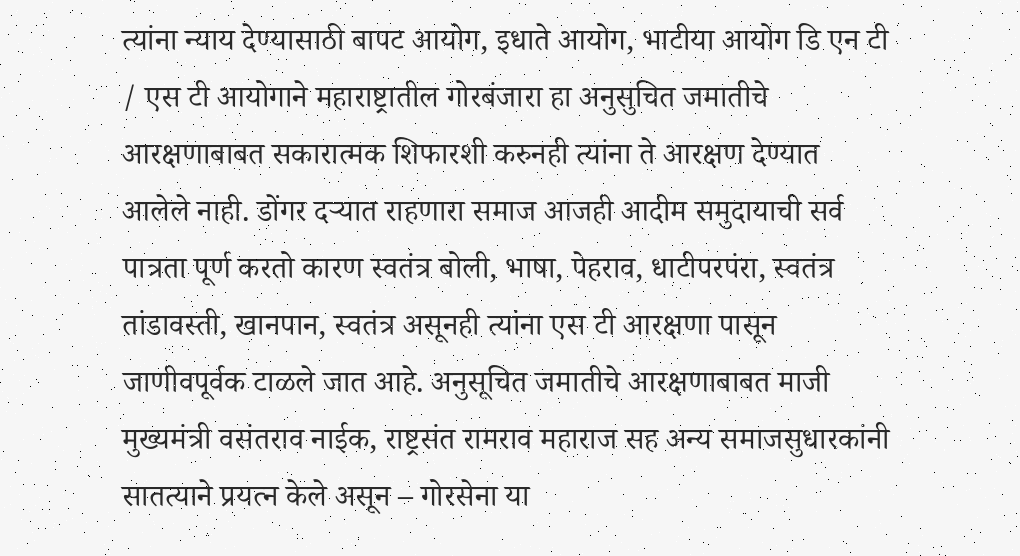त्यांना न्याय देण्यासाठी बापट आयोग, इधाते आयोग, भाटीया आयोग डि एन टी / एस टी आयोगाने महाराष्ट्रातील गोरबंजारा हा अनुसुचित जमातीचे आरक्षणाबाबत सकारात्मक शिफारशी करुनही त्यांना ते आरक्षण देण्यात आलेले नाही. डोंगर दऱ्यात राहणारा समाज आजही आदीम समुदायाची सर्व पात्रता पूर्ण करतो कारण स्वतंत्र बोली, भाषा, पेहराव, धाटीपरपंरा, स्वतंत्र तांडावस्ती, खानपान, स्वतंत्र असूनही त्यांना एस टी आरक्षणा पासून जाणीवपूर्वक टाळले जात आहे. अनुसूचित जमातीचे आरक्षणाबाबत माजी मुख्यमंत्री वसंतराव नाईक, राष्ट्रसंत रामराव महाराज सह अन्य समाजसुधारकांनी सातत्याने प्रयत्न केले असून – गोरसेना या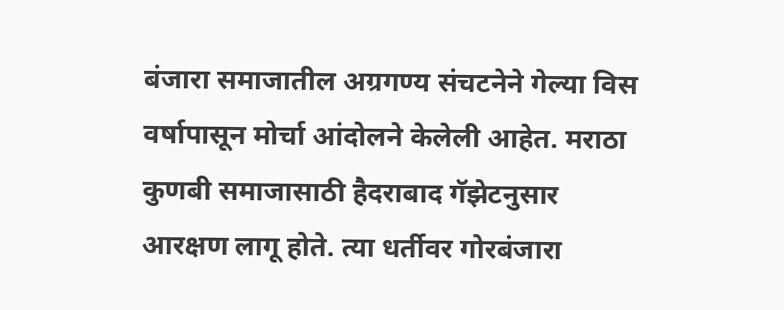बंजारा समाजातील अग्रगण्य संचटनेने गेल्या विस वर्षापासून मोर्चा आंदोलने केलेली आहेत. मराठा कुणबी समाजासाठी हैदराबाद गॅझेटनुसार आरक्षण लागू होते. त्या धर्तीवर गोरबंजारा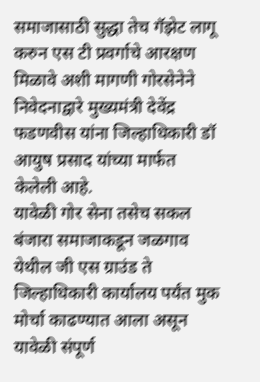समाजासाठी सुद्धा तेच गॅझेट लागू करुन एस टी प्रवर्गाचे आरक्षण मिळावे अशी मागणी गोरसेनेने निवेदनाद्वारे मुख्यमंत्री देवेंद्र फडणवीस यांना जिल्हाधिकारी डॉ आयुष प्रसाद यांच्या मार्फत केलेली आहे.
यावेळी गोर सेना तसेच सकल बंजारा समाजाकडून जळगाव येथील जी एस ग्राउंड ते जिल्हाधिकारी कार्यालय पर्यंत मुक मोर्चा काढण्यात आला असून यावेळी संपूर्ण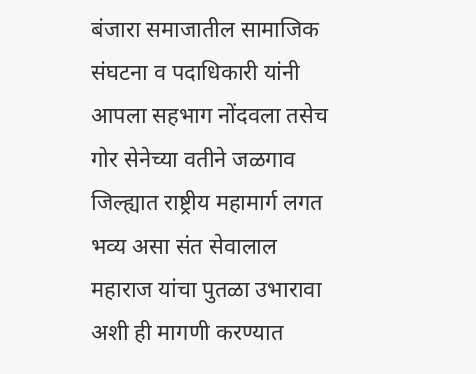बंजारा समाजातील सामाजिक संघटना व पदाधिकारी यांनी आपला सहभाग नोंदवला तसेच गोर सेनेच्या वतीने जळगाव जिल्ह्यात राष्ट्रीय महामार्ग लगत भव्य असा संत सेवालाल महाराज यांचा पुतळा उभारावा अशी ही मागणी करण्यात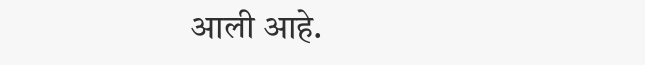आली आहे.